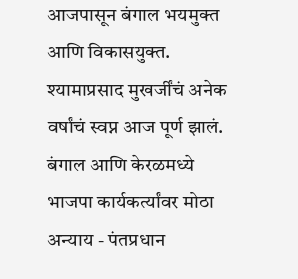आजपासून बंगाल भयमुक्त आणि विकासयुक्त. श्यामाप्रसाद मुखर्जींचं अनेक वर्षांचं स्वप्न आज पूर्ण झालं. बंगाल आणि केरळमध्ये भाजपा कार्यकर्त्यांवर मोठा अन्याय - पंतप्रधान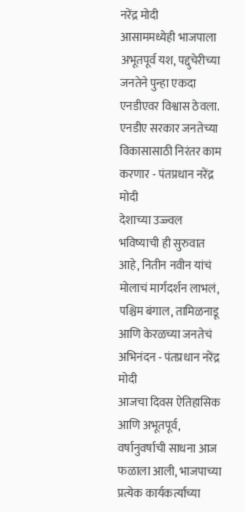नरेंद्र मोदी
आसाममध्येही भाजपाला अभूतपूर्व यश, पद्दुचेरीच्या जनतेने पुन्हा एकदा एनडीएवर विश्वास ठेवला. एनडीए सरकार जनतेच्या विकासासाठी निरंतर काम करणार - पंतप्रधान नरेंद्र मोदी
देशाच्या उज्ज्वल भविष्याची ही सुरुवात आहे, नितीन नवीन यांचं मोलाचं मार्गदर्शन लाभलं, पश्चिम बंगाल, तामिळनाडू आणि केरळच्या जनतेचं अभिनंदन - पंतप्रधान नरेंद्र मोदी
आजचा दिवस ऐतिहासिक आणि अभूतपूर्व, वर्षानुवर्षाची साधना आज फळाला आली, भाजपाच्या प्रत्येक कार्यकर्त्याच्या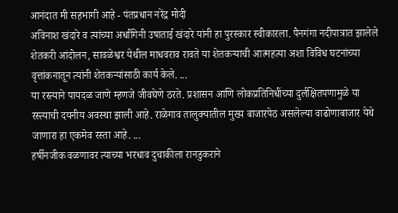आनंदात मी सहभागी आहे - पंतप्रधान नरेंद्र मोदी
अविनाश खंदारे व त्यांच्या अर्धांगिनी उषाताई खंदारे यांनी हा पुरस्कार स्वीकारला. पैनगंगा नदीपात्रात झालेले शेतकरी आंदोलन, सावळेश्वर येथील माधवराव रावते या शेतकऱ्याची आत्महत्या अशा विविध घटनांच्या वृत्तांकनातून त्यांनी शेतकऱ्यांसाठी कार्य केले. ...
या रस्त्याने पायदळ जाणे म्हणजे जीवघेणे ठरते. प्रशासन आणि लोकप्रतिनिधींच्या दुर्लक्षितपणामुळे या रस्त्याची दयनीय अवस्था झाली आहे. राळेगाव तालुक्यातील मुख्य बाजारपेठ असलेल्या वाढोणाबाजार येथे जाणारा हा एकमेव रस्ता आहे. ...
हर्षीनजीक वळणावर त्याच्या भरधाव दुचाकीला रानडुकराने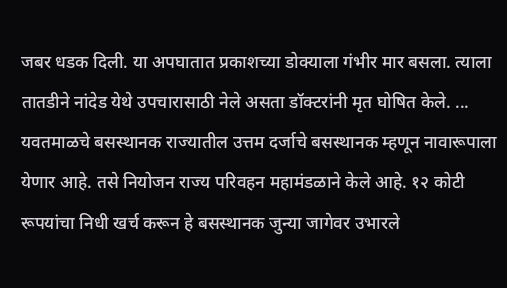जबर धडक दिली. या अपघातात प्रकाशच्या डोक्याला गंभीर मार बसला. त्याला तातडीने नांदेड येथे उपचारासाठी नेले असता डॉक्टरांनी मृत घोषित केले. ...
यवतमाळचे बसस्थानक राज्यातील उत्तम दर्जाचे बसस्थानक म्हणून नावारूपाला येणार आहे. तसे नियोजन राज्य परिवहन महामंडळाने केले आहे. १२ कोटी रूपयांचा निधी खर्च करून हे बसस्थानक जुन्या जागेवर उभारले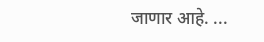जाणार आहे. ...